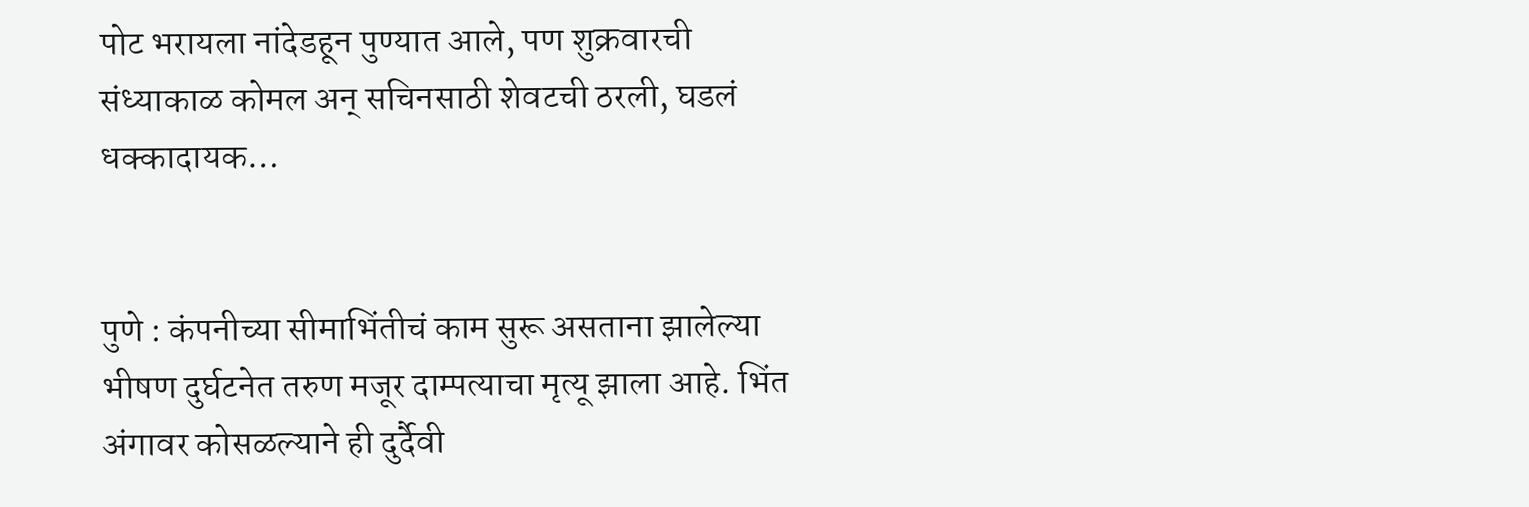पोट भरायला नांदेडहून पुण्यात आले, पण शुक्रवारची संध्याकाळ कोमल अन् सचिनसाठी शेवटची ठरली, घडलं धक्कादायक…


पुणे : कंपनीच्या सीमाभिंतीचं काम सुरू असताना झालेल्या भीषण दुर्घटनेत तरुण मजूर दाम्पत्याचा मृत्यू झाला आहे. भिंत अंगावर कोसळल्याने ही दुर्दैवी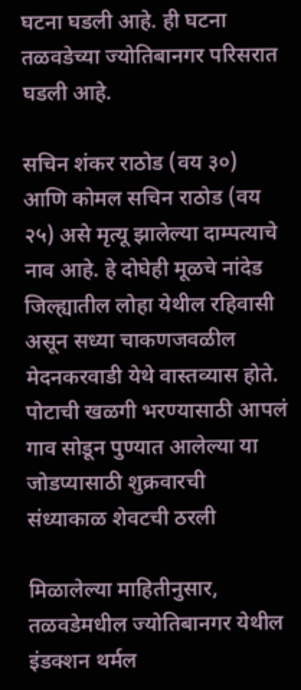घटना घडली आहे. ही घटना तळवडेच्या ज्योतिबानगर परिसरात घडली आहे.

सचिन शंकर राठोड (वय ३०) आणि कोमल सचिन राठोड (वय २५) असे मृत्यू झालेल्या दाम्पत्याचे नाव आहे. हे दोघेही मूळचे नांदेड जिल्ह्यातील लोहा येथील रहिवासी असून सध्या चाकणजवळील मेदनकरवाडी येथे वास्तव्यास होते. पोटाची खळगी भरण्यासाठी आपलं गाव सोडून पुण्यात आलेल्या या जोडप्यासाठी शुक्रवारची संध्याकाळ शेवटची ठरली

मिळालेल्या माहितीनुसार, तळवडेमधील ज्योतिबानगर येथील इंडक्शन थर्मल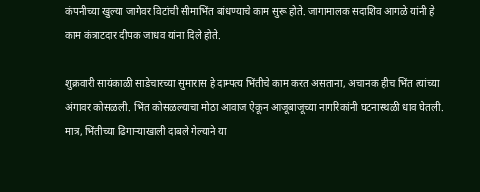कंपनीच्या खुल्या जागेवर विटांची सीमाभिंत बांधण्याचे काम सुरू होते. जागामालक सदाशिव आगळे यांनी हे काम कंत्राटदार दीपक जाधव यांना दिले होते.

शुक्रवारी सायंकाळी साडेचारच्या सुमारास हे दाम्पत्य भिंतीचे काम करत असताना, अचानक हीच भिंत त्यांच्या अंगावर कोसळली. भिंत कोसळल्याचा मोठा आवाज ऐकून आजूबाजूच्या नागरिकांनी घटनास्थळी धाव घेतली. मात्र, भिंतीच्या ढिगाऱ्याखाली दाबले गेल्याने या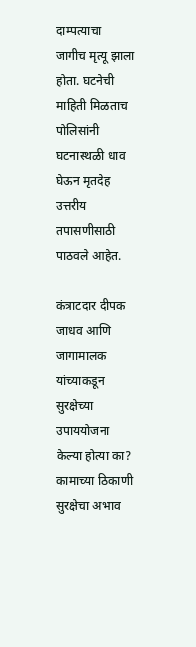दाम्पत्याचा जागीच मृत्यू झाला होता. घटनेची माहिती मिळताच पोलिसांनी घटनास्थळी धाव घेऊन मृतदेह उत्तरीय तपासणीसाठी पाठवले आहेत.

कंत्राटदार दीपक जाधव आणि जागामालक यांच्याकडून सुरक्षेच्या उपाययोजना केल्या होत्या का? कामाच्या ठिकाणी सुरक्षेचा अभाव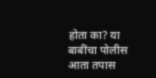होता का? या बाबींचा पोलीस आता तपास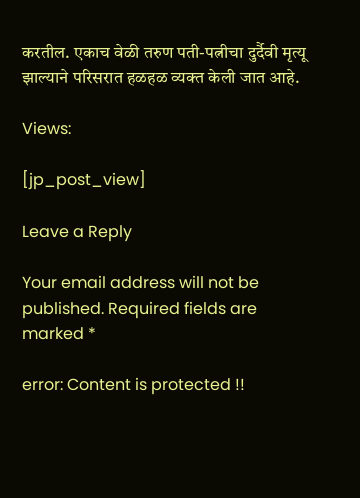करतील. एकाच वेळी तरुण पती-पत्नीचा दुर्दैवी मृत्यू झाल्याने परिसरात हळहळ व्यक्त केली जात आहे.

Views:

[jp_post_view]

Leave a Reply

Your email address will not be published. Required fields are marked *

error: Content is protected !!